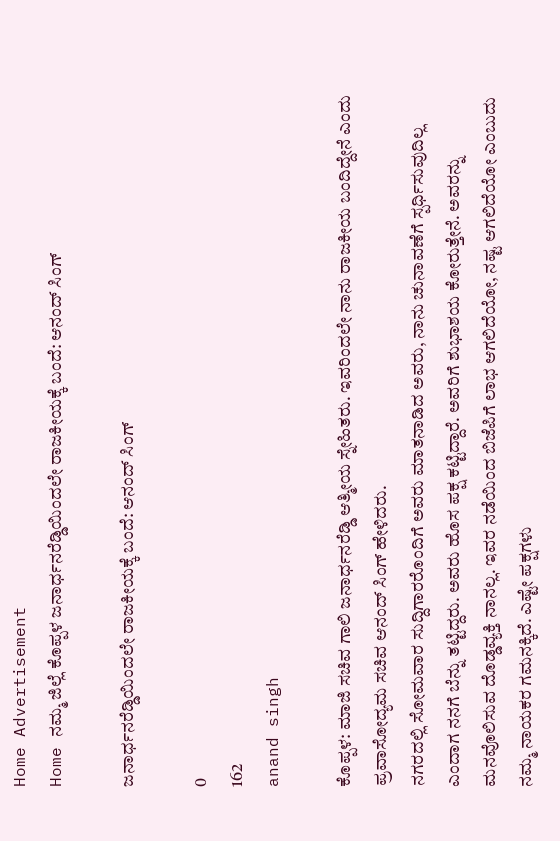Home Advertisement
Home ನಮ್ಮ ಜಿಲ್ಲೆ ಕೊಪ್ಪಳ ಜನಾರ್ಧನರೆಡ್ಡಿಯಿಂದಲೇ ರಾಜಕೀಯಕ್ಕೆ ಬಂದೆ: ಆನಂದ್ ಸಿಂಗ್

ಜನಾರ್ಧನರೆಡ್ಡಿಯಿಂದಲೇ ರಾಜಕೀಯಕ್ಕೆ ಬಂದೆ: ಆನಂದ್ ಸಿಂಗ್

0
162
anand singh

ಕೊಪ್ಪಳ: ಮಾಜಿ ಸಚಿವ ಗಾಲಿ ಜನಾರ್ಧನರೆಡ್ಡಿ ಆತ್ಮೀಯ ಸ್ನೇಹಿತರು. ಇವರಿಂದಲೇ ನಾನು ರಾಜಕೀಯ ಬಂದಿದ್ದೇನೆ ಎಂದು ಪ್ರವಾಸೋದ್ಯಮ ಸಚಿವ ಆನಂದ್ ಸಿಂಗ್ ಹೇಳಿದರು.
ನಗರದಲ್ಲಿ ಸೋಮವಾರ ಸುದ್ದಿಗಾರರೊಂದಿಗೆ ಅವರು ಮಾತನಾಡಿದ ಅವರು, ನಾನು ಚುನಾವಣೆಗೆ ಸ್ಪರ್ಧಿಸುವುದಿಲ್ಲ ಎಂದಾಗ ನನಗೆ ಬೆನ್ನು ತಟ್ಟಿದ್ದರು. ಅವರು ಹೊಸ ಪಕ್ಷ ಕಟ್ಟಿದ್ದಾರೆ. ಅವರಿಗೆ ಶುಭಾಶಯ ಕೋರುತ್ತೇನೆ. ಅವರನ್ನು ಮನವೊಲಿಸುವ ದೊಡ್ಡವ್ಯಕ್ತಿ ನಾನಲ್ಲ. ಇವರ ನಡೆಯಿಂದ ಬಿಜೆಪಿಗೆ ಲಾಭ ಆಗಲಿದೆಯೋ, ನಷ್ಟ ಆಗಲಿದೆಯೋ ಎಂಬುದು ನಮ್ಮ ನಾಯಕರ ಗಮನಕ್ಕಿದೆ. ಎಷ್ಟೇ ಪಕ್ಷಗಳು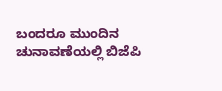ಬಂದರೂ ಮುಂದಿನ ಚುನಾವಣೆಯಲ್ಲಿ ಬಿಜೆಪಿ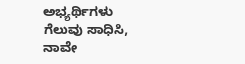ಅಭ್ಯರ್ಥಿಗಳು ಗೆಲುವು ಸಾಧಿಸಿ, ನಾವೇ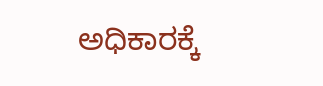ಅಧಿಕಾರಕ್ಕೆ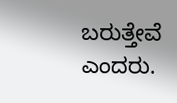ಬರುತ್ತೇವೆ ಎಂದರು.